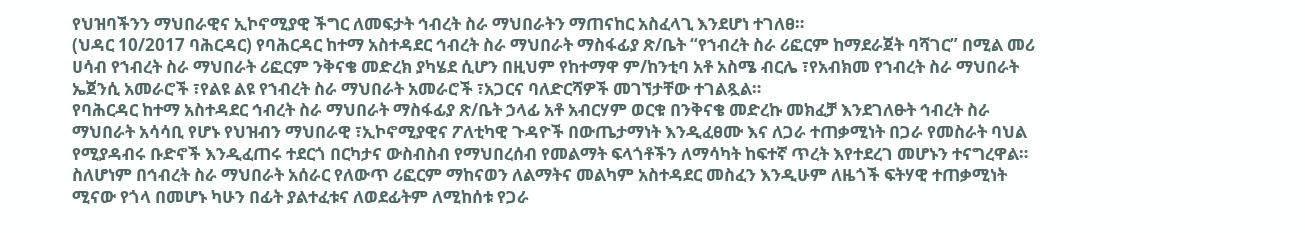የህዝባችንን ማህበራዊና ኢኮኖሚያዊ ችግር ለመፍታት ኅብረት ስራ ማህበራትን ማጠናከር አስፈላጊ እንደሆነ ተገለፀ።
(ህዳር 10/2017 ባሕርዳር) የባሕርዳር ከተማ አስተዳደር ኅብረት ስራ ማህበራት ማስፋፊያ ጽ/ቤት “የኀብረት ስራ ሪፎርም ከማደራጀት ባሻገር” በሚል መሪ ሀሳብ የኀብረት ስራ ማህበራት ሪፎርም ንቅናቄ መድረክ ያካሄደ ሲሆን በዚህም የከተማዋ ም/ከንቲባ አቶ አስሜ ብርሌ ፣የአብክመ የኀብረት ስራ ማህበራት ኤጀንሲ አመራሮች ፣የልዩ ልዩ የኀብረት ስራ ማህበራት አመራሮች ፣አጋርና ባለድርሻዎች መገኘታቸው ተገልጿል።
የባሕርዳር ከተማ አስተዳደር ኅብረት ስራ ማህበራት ማስፋፊያ ጽ/ቤት ኃላፊ አቶ አብርሃም ወርቁ በንቅናቄ መድረኩ መክፈቻ እንደገለፁት ኅብረት ስራ ማህበራት አሳሳቢ የሆኑ የህዝብን ማህበራዊ ፣ኢኮኖሚያዊና ፖለቲካዊ ጉዳዮች በውጤታማነት እንዲፈፀሙ እና ለጋራ ተጠቃሚነት በጋራ የመስራት ባህል የሚያዳብሩ ቡድኖች እንዲፈጠሩ ተደርጎ በርካታና ውስብስብ የማህበረሰብ የመልማት ፍላጎቶችን ለማሳካት ከፍተኛ ጥረት እየተደረገ መሆኑን ተናግረዋል።
ስለሆነም በኅብረት ስራ ማህበራት አሰራር የለውጥ ሪፎርም ማከናወን ለልማትና መልካም አስተዳደር መስፈን እንዲሁም ለዜጎች ፍትሃዊ ተጠቃሚነት ሚናው የጎላ በመሆኑ ካሁን በፊት ያልተፈቱና ለወደፊትም ለሚከሰቱ የጋራ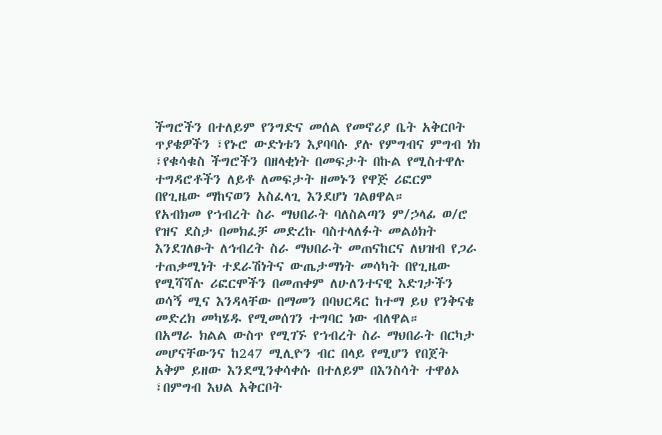ችግሮችን በተለይም የንግድና መሰል የመኖሪያ ቤት አቅርቦት ጥያቄዎችን ፣የኑሮ ውድነቱን እያባባሱ ያሉ የምግብና ምግብ ነክ ፣የቁሳቁስ ችግሮችን በዘላቂነት በመፍታት በኩል የሚስተዋሉ ተግዳሮቶችን ለይቶ ለመፍታት ዘመኑን የዋጅ ሪፎርም በየጊዜው ማከናወን አስፈላጊ እንደሆነ ገልፀዋል።
የአብክመ የኀብረት ስራ ማህበራት ባለስልጣን ም/ኃላፊ ወ/ሮ የዝና ደስታ በመክፈቻ መድረኩ ባስተላለፉት መልዕክት እንደገለፁት ለኅብረት ስራ ማህበራት መጠናከርና ለህዝብ የጋራ ተጠቃሚነት ተደራሽነትና ውጤታማነት መሳካት በየጊዜው የሚሻሻሉ ሪፎርሞችን በመጠቀም ለሁለንተናዊ እድገታችን ወሳኝ ሚና እንዳላቸው በማመን በባህርዳር ከተማ ይህ የንቅናቄ መድረክ መካሄዱ የሚመሰገን ተግባር ነው ብለዋል።
በአማራ ክልል ውስጥ የሚገኙ የኀብረት ስራ ማህበራት በርካታ መሆናቸውንና ከ247 ሚሊዮን ብር በላይ የሚሆን የበጀት አቅም ይዘው እንደሚንቀሳቀሱ በተለይም በእንስሳት ተዋፅኦ ፣በምግብ እህል አቅርቦት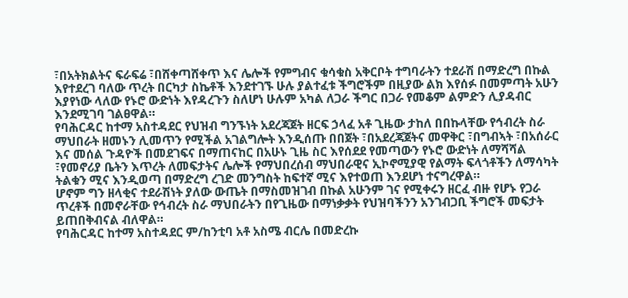፣በአትክልትና ፍራፍሬ ፣በሸቀጣሸቀጥ እና ሌሎች የምግብና ቁሳቁስ አቅርቦት ተግባራትን ተደራሽ በማድረግ በኩል እየተደረገ ባለው ጥረት በርካታ ስኬቶች እንደተገኙ ሁሉ ያልተፈቱ ችግሮችም በዚያው ልክ እየሰፉ በመምጣት አሁን እያየነው ላለው የኑሮ ውድነት እየዳረጉን ስለሆነ ሁሉም አካል ለጋራ ችግር በጋራ የመቆም ልምድን ሊያዳብር እንደሚገባ ገልፀዋል።
የባሕርዳር ከተማ አስተዳደር የህዝብ ግንኙነት አደረጃጀት ዘርፍ ኃላፈ አቶ ጊዜው ታከለ በበኩላቸው የኅብረት ስራ ማህበራት ዘመኑን ሊመጥን የሚችል አገልግሎት እንዲሰጡ በበጀት ፣በአደረጃጀትና መዋቅር ፣በግብኣት ፣በአሰራር እና መሰል ጉዳዮች በመደገፍና በማጠናከር በአሁኑ ጊዜ ስር እየሰደደ የመጣውን የኑሮ ውድነት ለማሻሻል ፣የመኖሪያ ቤትን እጥረት ለመፍታትና ሌሎች የማህበረሰብ ማህበራዊና ኢኮኖሚያዊ የልማት ፍላጎቶችን ለማሳካት ትልቁን ሚና እንዲወጣ በማድረግ ረገድ መንግስት ከፍተኛ ሚና እየተወጠ እንደሆነ ተናግረዋል።
ሆኖም ግን ዘላቂና ተደራሽነት ያለው ውጤት በማስመዝገብ በኩል አሁንም ገና የሚቀሩን ዘርፈ ብዙ የሆኑ የጋራ ጥረቶች በመኖራቸው የኅብረት ስራ ማህበራትን በየጊዜው በማነቃቃት የህዝባችንን አንገብጋቢ ችግሮች መፍታት ይጠበቅብናል ብለዋል።
የባሕርዳር ከተማ አስተዳደር ም/ከንቲባ አቶ አስሜ ብርሌ በመድረኩ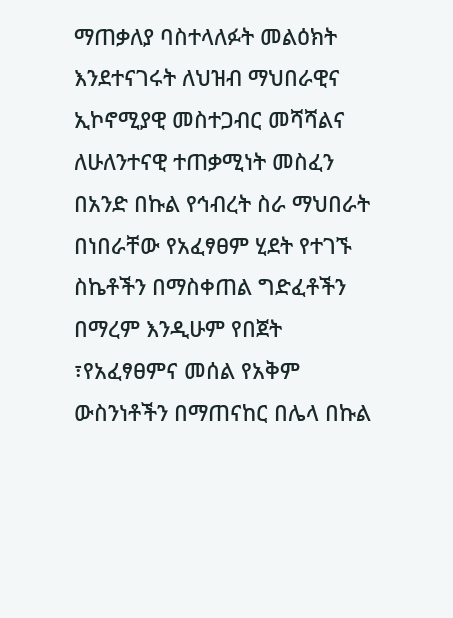ማጠቃለያ ባስተላለፉት መልዕክት እንደተናገሩት ለህዝብ ማህበራዊና ኢኮኖሚያዊ መስተጋብር መሻሻልና ለሁለንተናዊ ተጠቃሚነት መስፈን በአንድ በኩል የኅብረት ስራ ማህበራት በነበራቸው የአፈፃፀም ሂደት የተገኙ ስኬቶችን በማስቀጠል ግድፈቶችን በማረም እንዲሁም የበጀት ፣የአፈፃፀምና መሰል የአቅም ውስንነቶችን በማጠናከር በሌላ በኩል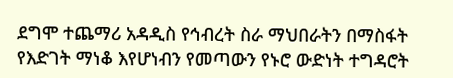ደግሞ ተጨማሪ አዳዲስ የኅብረት ስራ ማህበራትን በማስፋት የእድገት ማነቆ እየሆነብን የመጣውን የኑሮ ውድነት ተግዳሮት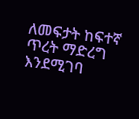ለመፍታት ከፍተኛ ጥረት ማድረግ እንደሚገባ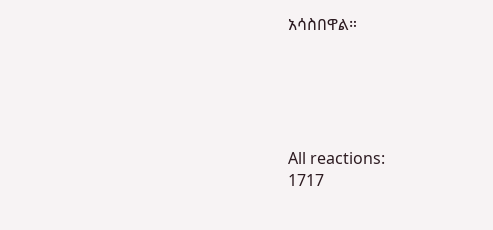አሳስበዋል።





All reactions:
1717